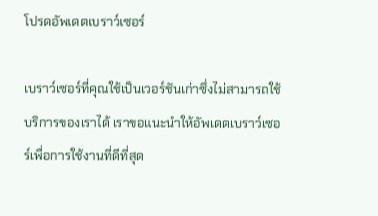โปรดอัพเดตเบราว์เซอร์

เบราว์เซอร์ที่คุณใช้เป็นเวอร์ชันเก่าซึ่งไม่สามารถใช้บริการของเราได้ เราขอแนะนำให้อัพเดตเบราว์เซอร์เพื่อการใช้งานที่ดีที่สุด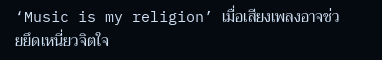‘Music is my religion’ เมื่อเสียงเพลงอาจช่วยยึดเหนี่ยวจิตใจ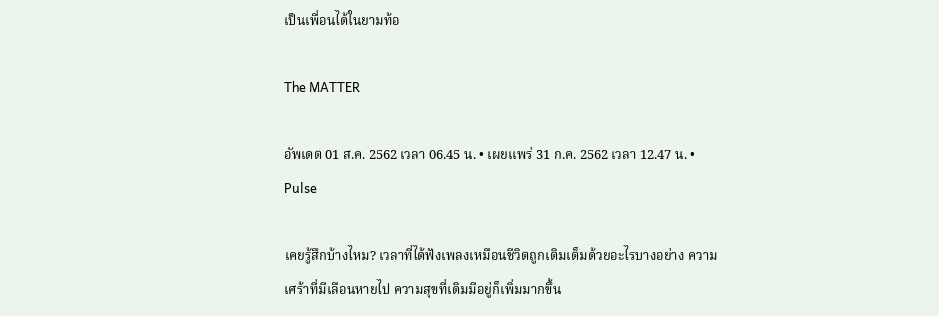เป็นเพื่อนได้ในยามท้อ

The MATTER

อัพเดต 01 ส.ค. 2562 เวลา 06.45 น. • เผยแพร่ 31 ก.ค. 2562 เวลา 12.47 น. • Pulse

เคยรู้สึกบ้างไหม? เวลาที่ได้ฟังเพลงเหมือนชีวิตถูกเติมเต็มด้วยอะไรบางอย่าง ความเศร้าที่มีเลือนหายไป ความสุขที่เดิมมีอยู่ก็เพิ่มมากขึ้น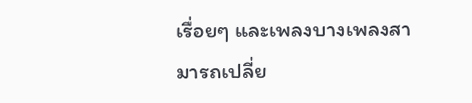เรื่อยๆ และเพลงบางเพลงสามารถเปลี่ย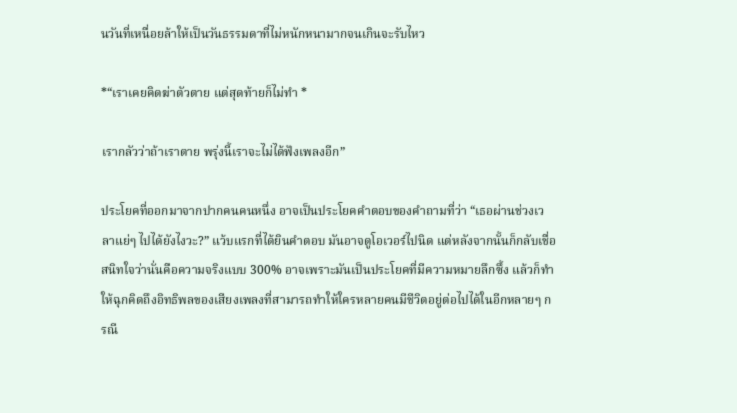นวันที่เหนื่อยล้าให้เป็นวันธรรมดาที่ไม่หนักหนามากจนเกินจะรับไหว

*“เราเคยคิดฆ่าตัวตาย แต่สุดท้ายก็ไม่ทำ *

เรากลัวว่าถ้าเราตาย พรุ่งนี้เราจะไม่ได้ฟังเพลงอีก”

ประโยคที่ออกมาจากปากคนคนหนึ่ง อาจเป็นประโยคคำตอบของคำถามที่ว่า “เธอผ่านช่วงเวลาแย่ๆ ไปได้ยังไงวะ?” แว้บแรกที่ได้ยินคำตอบ มันอาจดูโอเวอร์ไปนิด แต่หลังจากนั้นก็กลับเชื่อสนิทใจว่านั่นคือความจริงแบบ 300% อาจเพราะมันเป็นประโยคที่มีความหมายลึกซึ้ง แล้วก็ทำให้ฉุกคิดถึงอิทธิพลของเสียงเพลงที่สามารถทำให้ใครหลายคนมีชีวิตอยู่ต่อไปได้ในอีกหลายๆ กรณี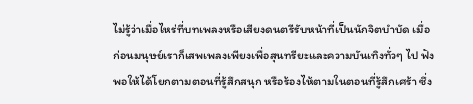ไม่รู้ว่าเมื่อไหร่ที่บทเพลงหรือเสียงดนตรีรับหน้าที่เป็นนักจิตบำบัด เมื่อก่อนมนุษย์เราก็เสพเพลงเพียงเพื่อสุนทรียะและความบันเทิงทั่วๆ ไป ฟังพอให้ได้โยกตามตอนที่รู้สึกสนุก หรือร้องไห้ตามในตอนที่รู้สึกเศร้า ซึ่ง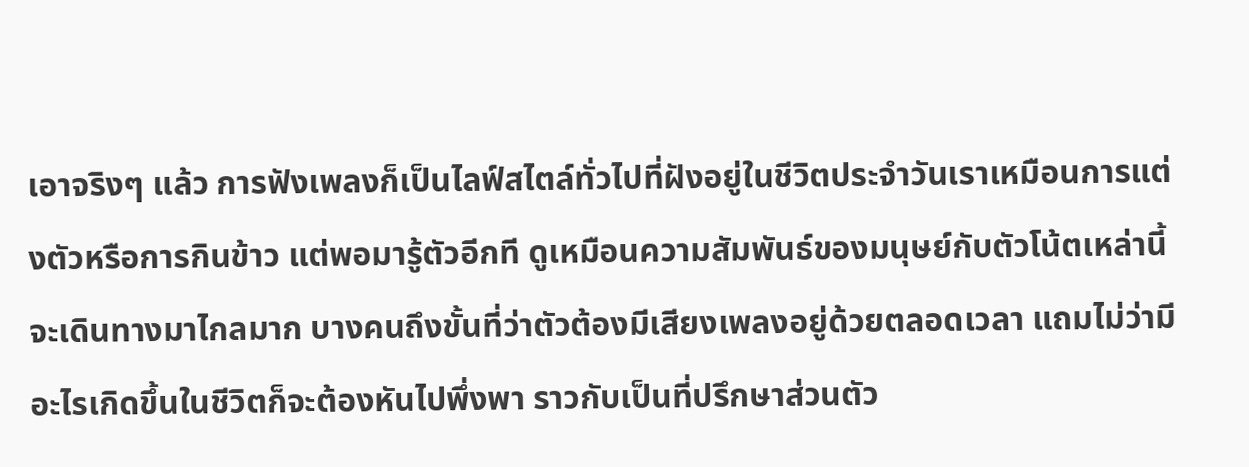เอาจริงๆ แล้ว การฟังเพลงก็เป็นไลฟ์สไตล์ทั่วไปที่ฝังอยู่ในชีวิตประจำวันเราเหมือนการแต่งตัวหรือการกินข้าว แต่พอมารู้ตัวอีกที ดูเหมือนความสัมพันธ์ของมนุษย์กับตัวโน้ตเหล่านี้จะเดินทางมาไกลมาก บางคนถึงขั้นที่ว่าตัวต้องมีเสียงเพลงอยู่ด้วยตลอดเวลา แถมไม่ว่ามีอะไรเกิดขึ้นในชีวิตก็จะต้องหันไปพึ่งพา ราวกับเป็นที่ปรึกษาส่วนตัว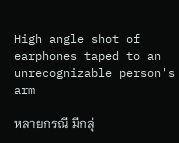High angle shot of earphones taped to an unrecognizable person's arm

หลายกรณี มีกลุ่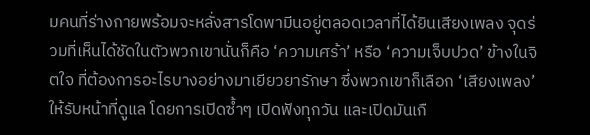มคนที่ร่างกายพร้อมจะหลั่งสารโดพามีนอยู่ตลอดเวลาที่ได้ยินเสียงเพลง จุดร่วมที่เห็นได้ชัดในตัวพวกเขานั่นก็คือ ‘ความเศร้า’ หรือ ‘ความเจ็บปวด’ ข้างในจิตใจ ที่ต้องการอะไรบางอย่างมาเยียวยารักษา ซึ่งพวกเขาก็เลือก ‘เสียงเพลง’ ให้รับหน้าที่ดูแล โดยการเปิดซ้ำๆ เปิดฟังทุกวัน และเปิดมันเกื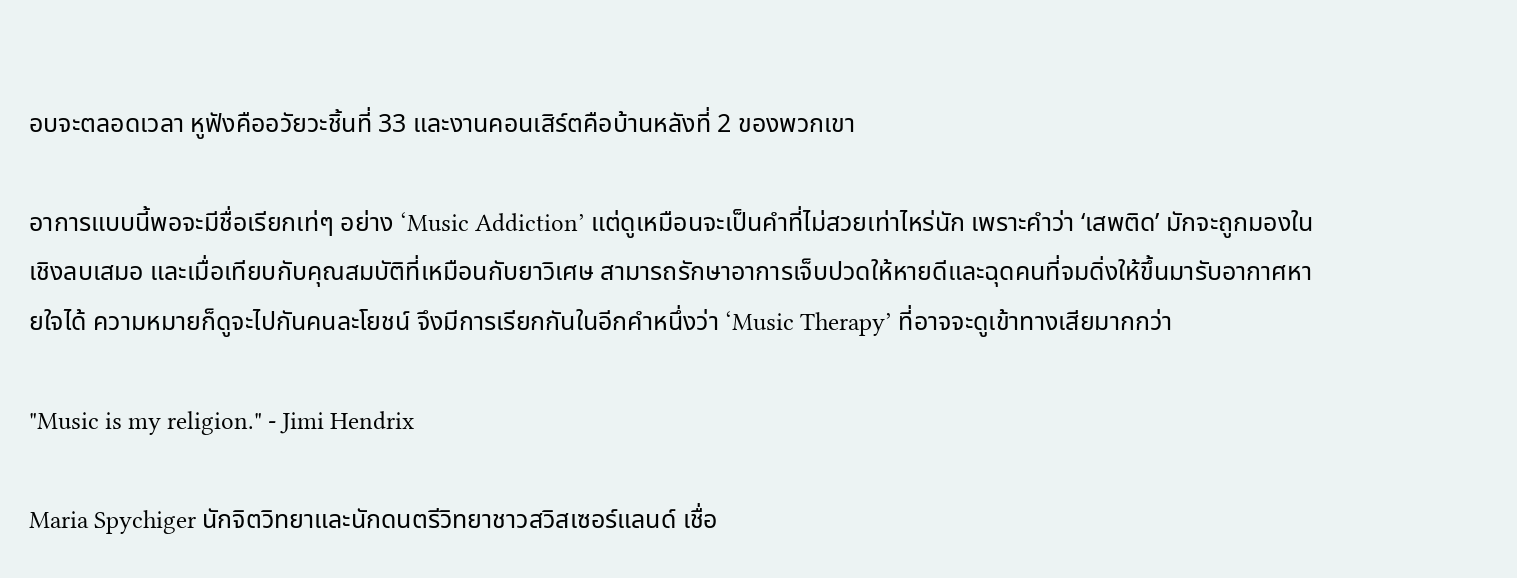อบจะตลอดเวลา หูฟังคืออวัยวะชิ้นที่ 33 และงานคอนเสิร์ตคือบ้านหลังที่ 2 ของพวกเขา

อาการแบบนี้พอจะมีชื่อเรียกเท่ๆ อย่าง ‘Music Addiction’ แต่ดูเหมือนจะเป็นคำที่ไม่สวยเท่าไหร่นัก เพราะคำว่า ‘เสพติด’ มักจะถูกมองในเชิงลบเสมอ และเมื่อเทียบกับคุณสมบัติที่เหมือนกับยาวิเศษ สามารถรักษาอาการเจ็บปวดให้หายดีและฉุดคนที่จมดิ่งให้ขึ้นมารับอากาศหายใจได้ ความหมายก็ดูจะไปกันคนละโยชน์ จึงมีการเรียกกันในอีกคำหนึ่งว่า ‘Music Therapy’ ที่อาจจะดูเข้าทางเสียมากกว่า

"Music is my religion." - Jimi Hendrix

Maria Spychiger นักจิตวิทยาและนักดนตรีวิทยาชาวสวิสเซอร์แลนด์ เชื่อ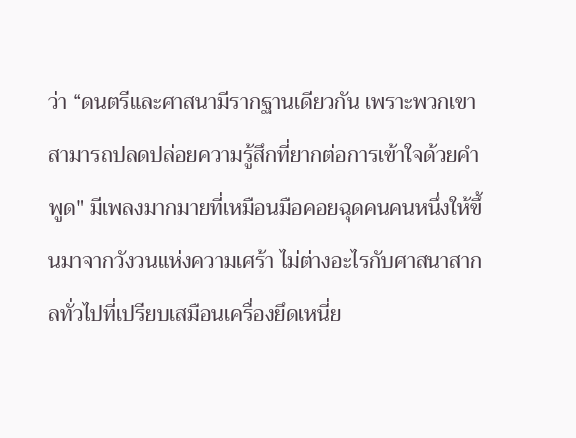ว่า “ดนตรีและศาสนามีรากฐานเดียวกัน เพราะพวกเขาสามารถปลดปล่อยความรู้สึกที่ยากต่อการเข้าใจด้วยคำพูด" มีเพลงมากมายที่เหมือนมือคอยฉุดคนคนหนึ่งให้ขึ้นมาจากวังวนแห่งความเศร้า ไม่ต่างอะไรกับศาสนาสากลทั่วไปที่เปรียบเสมือนเครื่องยึดเหนี่ย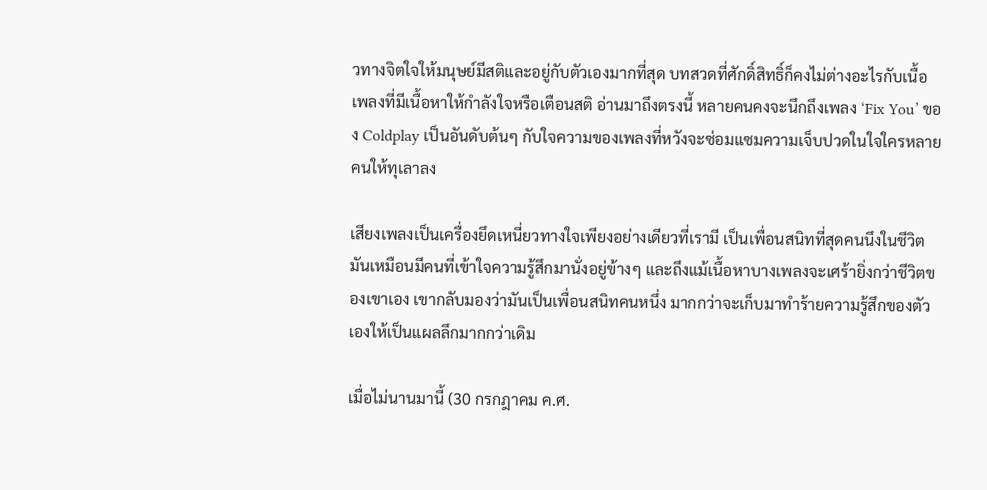วทางจิตใจให้มนุษย์มีสติและอยู่กับตัวเองมากที่สุด บทสวดที่ศักดิ์สิทธิ์ก็คงไม่ต่างอะไรกับเนื้อเพลงที่มีเนื้อหาให้กำลังใจหรือเตือนสติ อ่านมาถึงตรงนี้ หลายคนคงจะนึกถึงเพลง ‘Fix You’ ของ Coldplay เป็นอันดับต้นๆ กับใจความของเพลงที่หวังจะซ่อมแซมความเจ็บปวดในใจใครหลายคนให้ทุเลาลง

เสียงเพลงเป็นเครื่องยึดเหนี่ยวทางใจเพียงอย่างเดียวที่เรามี เป็นเพื่อนสนิทที่สุดคนนึงในชีวิต มันเหมือนมีคนที่เข้าใจความรู้สึกมานั่งอยู่ข้างๆ และถึงแม้เนื้อหาบางเพลงจะเศร้ายิ่งกว่าชีวิตของเขาเอง เขากลับมองว่ามันเป็นเพื่อนสนิทคนหนึ่ง มากกว่าจะเก็บมาทำร้ายความรู้สึกของตัวเองให้เป็นแผลลึกมากกว่าเดิม

เมื่อไม่นานมานี้ (30 กรกฎาคม ค.ศ.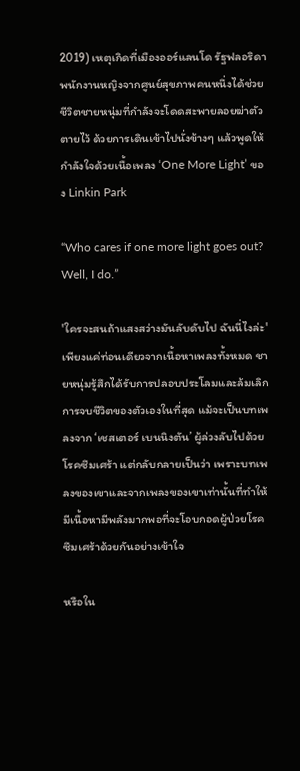2019) เหตุเกิดที่เมืองออร์แลนโด รัฐฟลอริดา พนักงานหญิงจากศูนย์สุขภาพคนหนึ่งได้ช่วยชีวิตชายหนุ่มที่กำลังจะโดดสะพายลอยฆ่าตัวตายไว้ ด้วยการเดินเข้าไปนั่งข้างๆ แล้วพูดให้กำลังใจด้วยเนื้อเพลง ‘One More Light’ ของ Linkin Park

“Who cares if one more light goes out? Well, I do.”

'ใครจะสนถ้าแสงสว่างมันลับดับไป ฉันนี่ไงล่ะ' เพียงแค่ท่อนเดียวจากเนื้อหาเพลงทั้งหมด ชายหนุ่มรู้สึกได้รับการปลอบประโลมและล้มเลิกการจบชีวิตของตัวเองในที่สุด แม้จะเป็นบทเพลงจาก ‘เชสเตอร์ เบนนิงตัน’ ผู้ล่วงลับไปด้วยโรคซึมเศร้า แต่กลับกลายเป็นว่า เพราะบทเพลงของเขาและจากเพลงของเขาเท่านั้นที่ทำให้มีเนื้อหามีพลังมากพอที่จะโอบกอดผู้ป่วยโรคซึมเศร้าด้วยกันอย่างเข้าใจ

หรือใน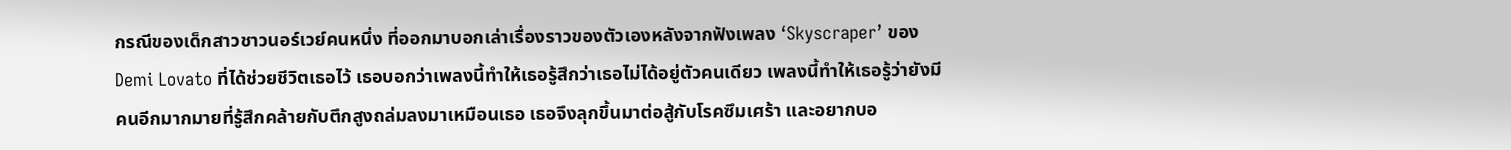กรณีของเด็กสาวชาวนอร์เวย์คนหนึ่ง ที่ออกมาบอกเล่าเรื่องราวของตัวเองหลังจากฟังเพลง ‘Skyscraper’ ของ Demi Lovato ที่ได้ช่วยชีวิตเธอไว้ เธอบอกว่าเพลงนี้ทำให้เธอรู้สึกว่าเธอไม่ได้อยู่ตัวคนเดียว เพลงนี้ทำให้เธอรู้ว่ายังมีคนอีกมากมายที่รู้สึกคล้ายกับตึกสูงถล่มลงมาเหมือนเธอ เธอจึงลุกขึ้นมาต่อสู้กับโรคซึมเศร้า และอยากบอ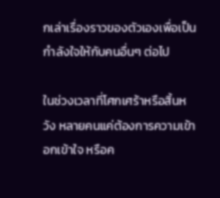กเล่าเรื่องราวของตัวเองเพื่อเป็นกำลังใจให้กับคนอื่นๆ ต่อไป

ในช่วงเวลาที่โศกเศร้าหรือสิ้นหวัง หลายคนแค่ต้องการความเข้าอกเข้าใจ หรือค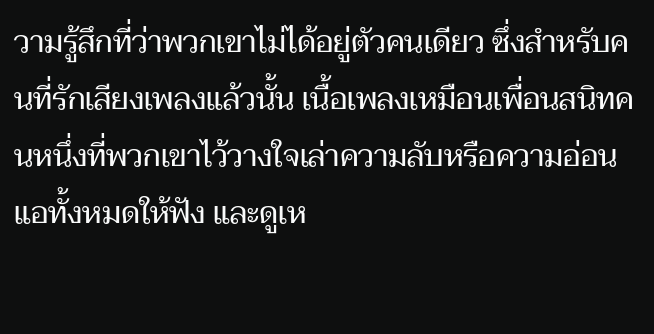วามรู้สึกที่ว่าพวกเขาไม่ได้อยู่ตัวคนเดียว ซึ่งสำหรับคนที่รักเสียงเพลงแล้วนั้น เนื้อเพลงเหมือนเพื่อนสนิทคนหนึ่งที่พวกเขาไว้วางใจเล่าความลับหรือความอ่อนแอทั้งหมดให้ฟัง และดูเห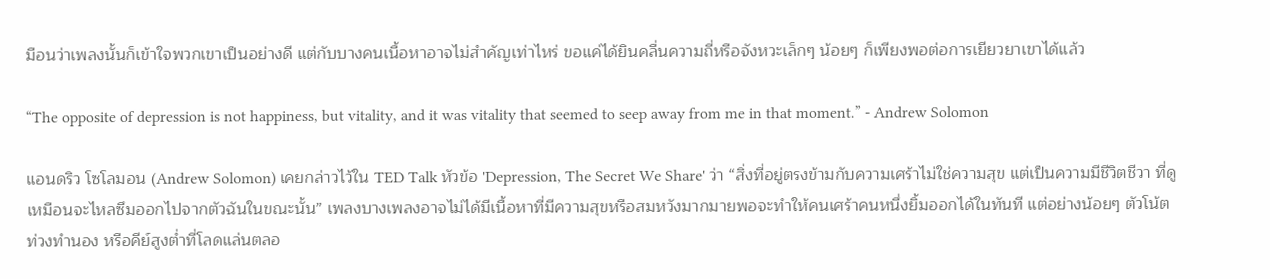มือนว่าเพลงนั้นก็เข้าใจพวกเขาเป็นอย่างดี แต่กับบางคนเนื้อหาอาจไม่สำคัญเท่าไหร่ ขอแค่ได้ยินคลื่นความถี่หรือจังหวะเล็กๆ น้อยๆ ก็เพียงพอต่อการเยียวยาเขาได้แล้ว

“The opposite of depression is not happiness, but vitality, and it was vitality that seemed to seep away from me in that moment.” - Andrew Solomon

แอนดริว โซโลมอน (Andrew Solomon) เคยกล่าวไว้ใน TED Talk หัวข้อ 'Depression, The Secret We Share' ว่า “สิ่งที่อยู่ตรงข้ามกับความเศร้าไม่ใช่ความสุข แต่เป็นความมีชีวิตชีวา ที่ดูเหมือนจะไหลซึมออกไปจากตัวฉันในขณะนั้น” เพลงบางเพลงอาจไม่ได้มีเนื้อหาที่มีความสุขหรือสมหวังมากมายพอจะทำให้คนเศร้าคนหนึ่งยิ้มออกได้ในทันที แต่อย่างน้อยๆ ตัวโน้ต ท่วงทำนอง หรือคีย์สูงต่ำที่โลดแล่นตลอ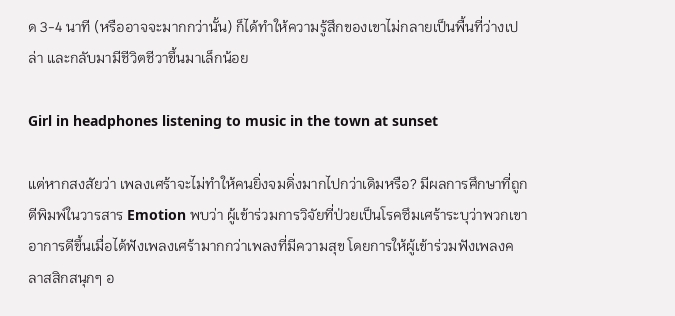ด 3-4 นาที (หรืออาจจะมากกว่านั้น) ก็ได้ทำให้ความรู้สึกของเขาไม่กลายเป็นพื้นที่ว่างเปล่า และกลับมามีชีวิตชีวาขึ้นมาเล็กน้อย

Girl in headphones listening to music in the town at sunset

แต่หากสงสัยว่า เพลงเศร้าจะไม่ทำให้คนยิ่งจมดิ่งมากไปกว่าเดิมหรือ? มีผลการศึกษาที่ถูกตีพิมพ์ในวารสาร Emotion พบว่า ผู้เข้าร่วมการวิจัยที่ป่วยเป็นโรคซึมเศร้าระบุว่าพวกเขาอาการดีขึ้นเมื่อได้ฟังเพลงเศร้ามากกว่าเพลงที่มีความสุข โดยการให้ผู้เข้าร่วมฟังเพลงคลาสสิกสนุกๆ อ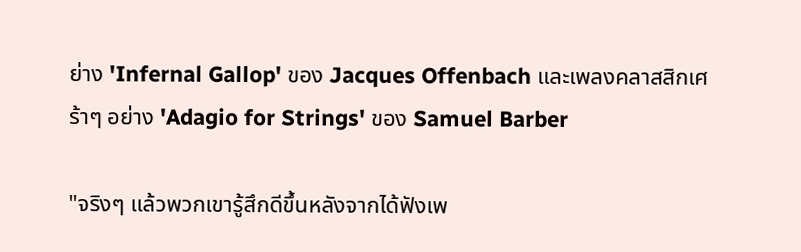ย่าง 'Infernal Gallop' ของ Jacques Offenbach และเพลงคลาสสิกเศร้าๆ อย่าง 'Adagio for Strings' ของ Samuel Barber

"จริงๆ แล้วพวกเขารู้สึกดีขึ้นหลังจากได้ฟังเพ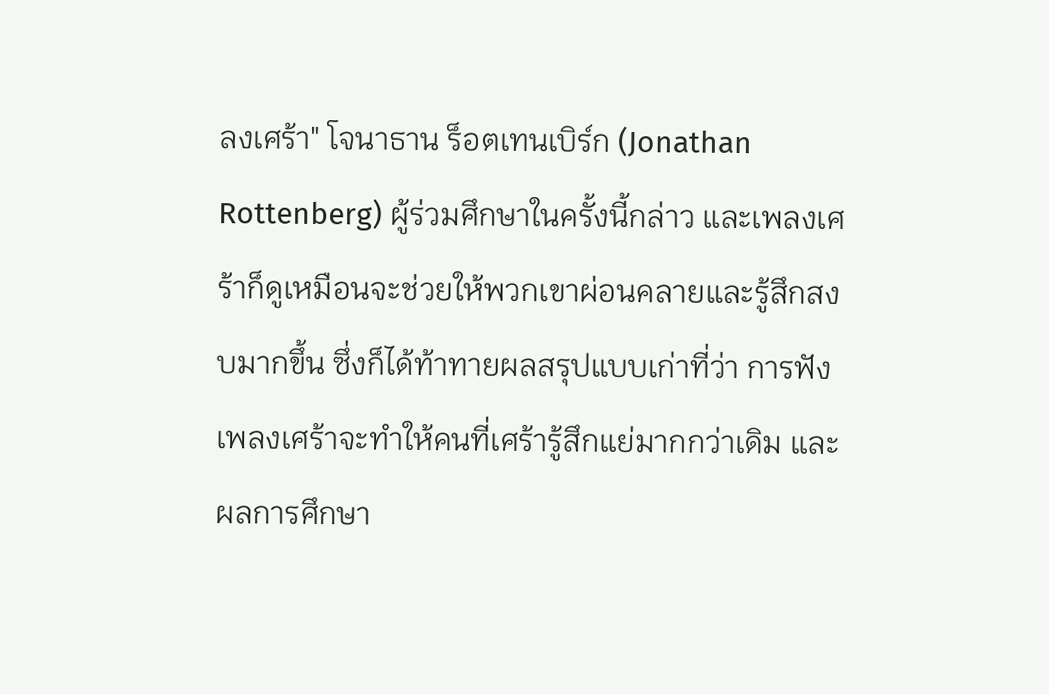ลงเศร้า" โจนาธาน ร็อตเทนเบิร์ก (Jonathan Rottenberg) ผู้ร่วมศึกษาในครั้งนี้กล่าว และเพลงเศร้าก็ดูเหมือนจะช่วยให้พวกเขาผ่อนคลายและรู้สึกสงบมากขึ้น ซึ่งก็ได้ท้าทายผลสรุปแบบเก่าที่ว่า การฟังเพลงเศร้าจะทำให้คนที่เศร้ารู้สึกแย่มากกว่าเดิม และผลการศึกษา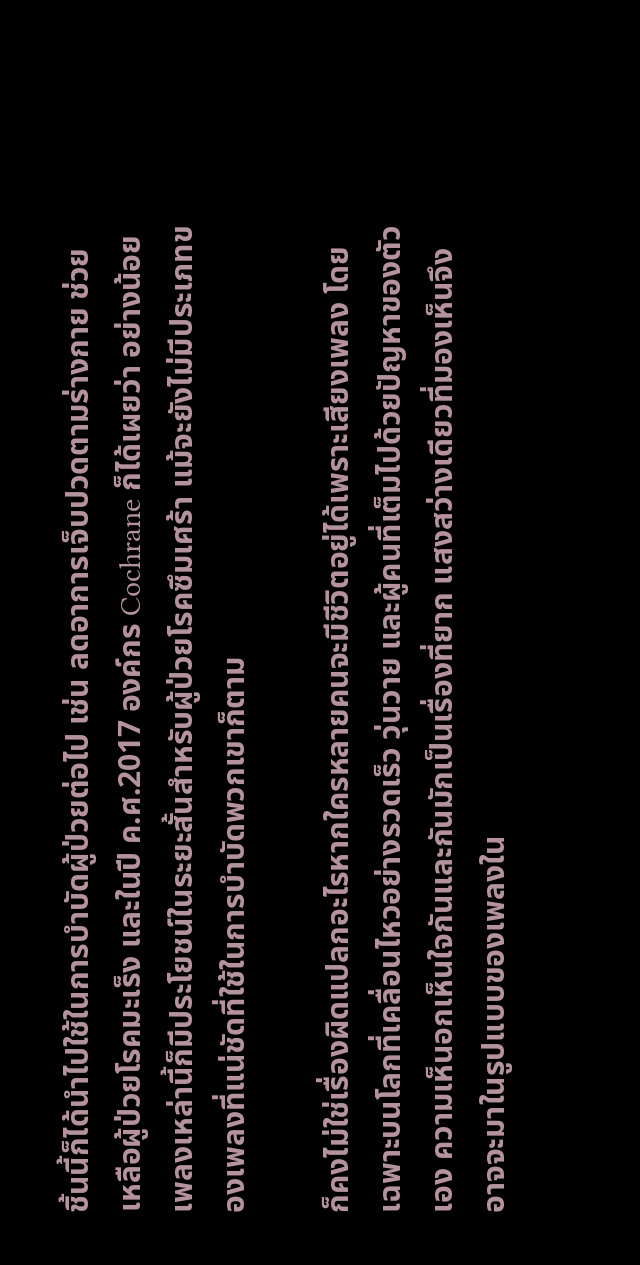ชิ้นนี้ก็ได้นำไปใช้ในการบำบัดผู้ป่วยต่อไป เช่น ลดอาการเจ็บปวดตามร่างกาย ช่วยเหลือผู้ป่วยโรคมะเร็ง และในปี ค.ศ.2017 องค์กร Cochrane ก็ได้เผยว่า อย่างน้อยเพลงเหล่านี้ก็มีประโยชน์ในระยะสั้นสำหรับผู้ป่วยโรคซึมเศร้า แม้จะยังไม่มีประเภทของเพลงที่แน่ชัดที่ใช้ในการบำบัดพวกเขาก็ตาม

ก็คงไม่ใช่เรื่องผิดแปลกอะไรหากใครหลายคนจะมีชีวิตอยู่ได้เพราะเสียงเพลง โดยเฉพาะบนโลกที่เคลื่อนไหวอย่างรวดเร็ว วุ่นวาย และผู้คนที่เต็มไปด้วยปัญหาของตัวเอง ความเห็นอกเห็นใจกันและกันมักเป็นเรื่องที่ยาก แสงสว่างเดียวที่มองเห็นจึงอาจจะมาในรูปแบบของเพลงใน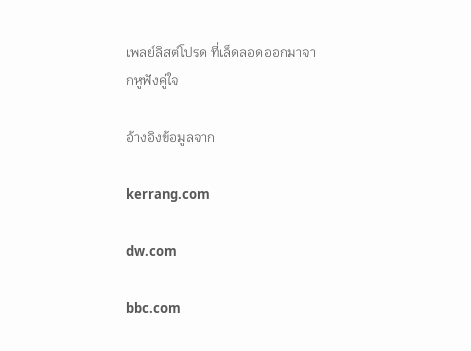เพลย์ลิสต์โปรด ที่เล็ดลอดออกมาจากหูฟังคู่ใจ

อ้างอิงข้อมูลจาก

kerrang.com

dw.com

bbc.com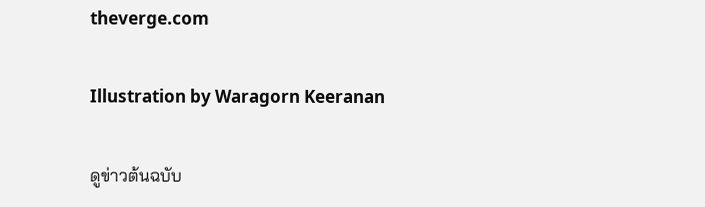theverge.com

Illustration by Waragorn Keeranan

ดูข่าวต้นฉบับ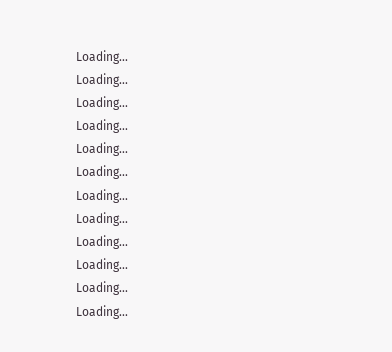Loading...
Loading...
Loading...
Loading...
Loading...
Loading...
Loading...
Loading...
Loading...
Loading...
Loading...
Loading...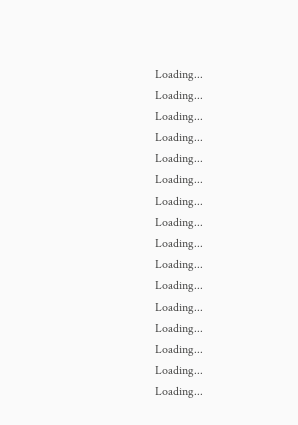Loading...
Loading...
Loading...
Loading...
Loading...
Loading...
Loading...
Loading...
Loading...
Loading...
Loading...
Loading...
Loading...
Loading...
Loading...
Loading...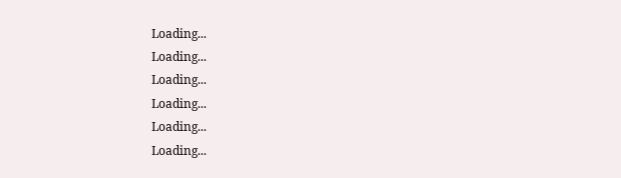Loading...
Loading...
Loading...
Loading...
Loading...
Loading...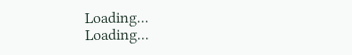Loading...
Loading...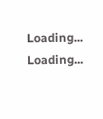Loading...
Loading...